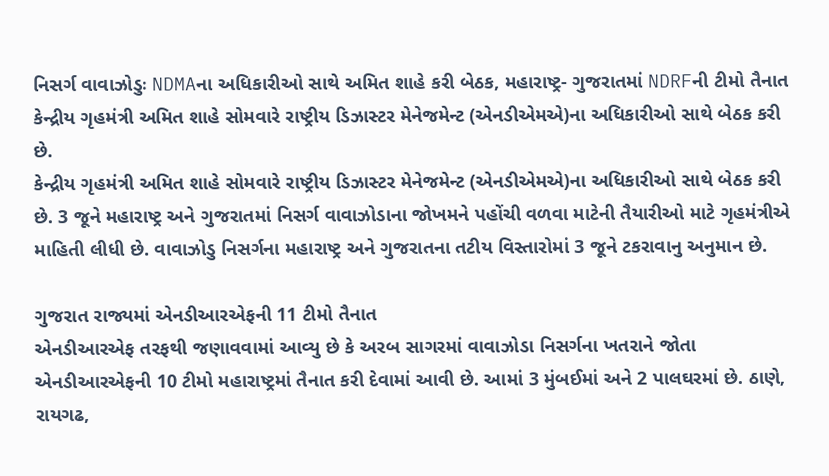નિસર્ગ વાવાઝોડુઃ NDMAના અધિકારીઓ સાથે અમિત શાહે કરી બેઠક, મહારાષ્ટ્ર- ગુજરાતમાં NDRFની ટીમો તૈનાત
કેન્દ્રીય ગૃહમંત્રી અમિત શાહે સોમવારે રાષ્ટ્રીય ડિઝાસ્ટર મેનેજમેન્ટ (એનડીએમએ)ના અધિકારીઓ સાથે બેઠક કરી છે.
કેન્દ્રીય ગૃહમંત્રી અમિત શાહે સોમવારે રાષ્ટ્રીય ડિઝાસ્ટર મેનેજમેન્ટ (એનડીએમએ)ના અધિકારીઓ સાથે બેઠક કરી છે. 3 જૂને મહારાષ્ટ્ર અને ગુજરાતમાં નિસર્ગ વાવાઝોડાના જોખમને પહોંચી વળવા માટેની તૈયારીઓ માટે ગૃહમંત્રીએ માહિતી લીધી છે. વાવાઝોડુ નિસર્ગના મહારાષ્ટ્ર અને ગુજરાતના તટીય વિસ્તારોમાં 3 જૂને ટકરાવાનુ અનુમાન છે.

ગુજરાત રાજ્યમાં એનડીઆરએફની 11 ટીમો તૈનાત
એનડીઆરએફ તરફથી જણાવવામાં આવ્યુ છે કે અરબ સાગરમાં વાવાઝોડા નિસર્ગના ખતરાને જોતા એનડીઆરએફની 10 ટીમો મહારાષ્ટ્રમાં તૈનાત કરી દેવામાં આવી છે. આમાં 3 મુંબઈમાં અને 2 પાલઘરમાં છે. ઠાણે, રાયગઢ,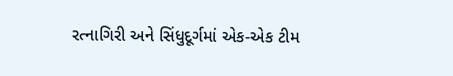રત્નાગિરી અને સિંધુદૂર્ગમાં એક-એક ટીમ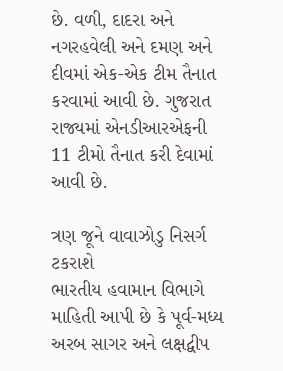છે. વળી, દાદરા અને નગરહવેલી અને દમણ અને દીવમાં એક-એક ટીમ તૈનાત કરવામાં આવી છે. ગુજરાત રાજ્યમાં એનડીઆરએફની 11 ટીમો તૈનાત કરી દેવામાં આવી છે.

ત્રણ જૂને વાવાઝોડુ નિસર્ગ ટકરાશે
ભારતીય હવામાન વિભાગે માહિતી આપી છે કે પૂર્વ-મધ્ય અરબ સાગર અને લક્ષદ્વીપ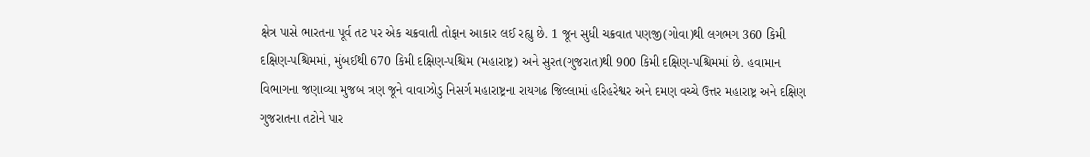ક્ષેત્ર પાસે ભારતના પૂર્વ તટ પર એક ચક્રવાતી તોફાન આકાર લઈ રહ્યુ છે. 1 જૂન સુધી ચક્રવાત પણજી(ગોવા)થી લગભગ 360 કિમી દક્ષિણ-પશ્ચિમમાં, મુંબઈથી 670 કિમી દક્ષિણ-પશ્ચિમ (મહારાષ્ટ્ર) અને સુરત(ગુજરાત)થી 900 કિમી દક્ષિણ-પશ્ચિમમાં છે. હવામાન વિભાગના જણાવ્યા મુજબ ત્રણ જૂને વાવાઝોડુ નિસર્ગ મહારાષ્ટ્રના રાયગઢ જિલ્લામાં હરિહરેશ્વર અને દમણ વચ્ચે ઉત્તર મહારાષ્ટ્ર અને દક્ષિણ ગુજરાતના તટોને પાર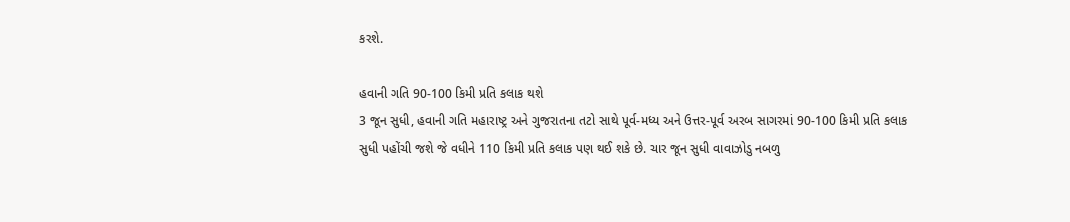કરશે.

હવાની ગતિ 90-100 કિમી પ્રતિ કલાક થશે
3 જૂન સુધી, હવાની ગતિ મહારાષ્ટ્ર અને ગુજરાતના તટો સાથે પૂર્વ-મધ્ય અને ઉત્તર-પૂર્વ અરબ સાગરમાં 90-100 કિમી પ્રતિ કલાક સુધી પહોંચી જશે જે વધીને 110 કિમી પ્રતિ કલાક પણ થઈ શકે છે. ચાર જૂન સુધી વાવાઝોડુ નબળુ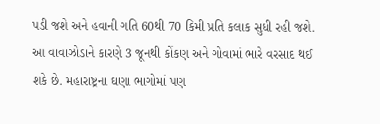પડી જશે અને હવાની ગતિ 60થી 70 કિમી પ્રતિ કલાક સુધી રહી જશે. આ વાવાઝોડાને કારણે 3 જૂનથી કોંકણ અને ગોવામાં ભારે વરસાદ થઈ શકે છે. મહારાષ્ટ્રના ઘણા ભાગોમાં પણ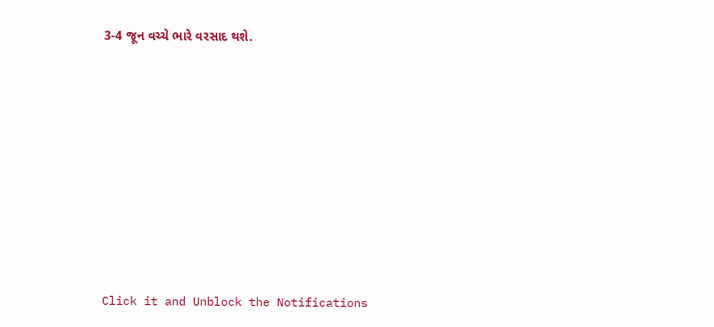3-4 જૂન વચ્ચે ભારે વરસાદ થશે.












Click it and Unblock the Notifications